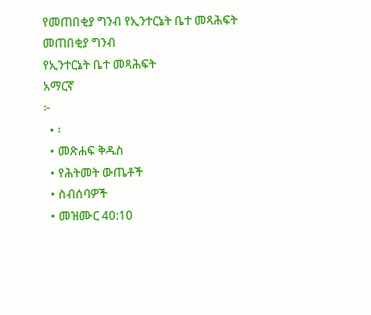የመጠበቂያ ግንብ የኢንተርኔት ቤተ መጻሕፍት
መጠበቂያ ግንብ
የኢንተርኔት ቤተ መጻሕፍት
አማርኛ
፦
  • ፡
  • መጽሐፍ ቅዱስ
  • የሕትመት ውጤቶች
  • ስብሰባዎች
  • መዝሙር 40:10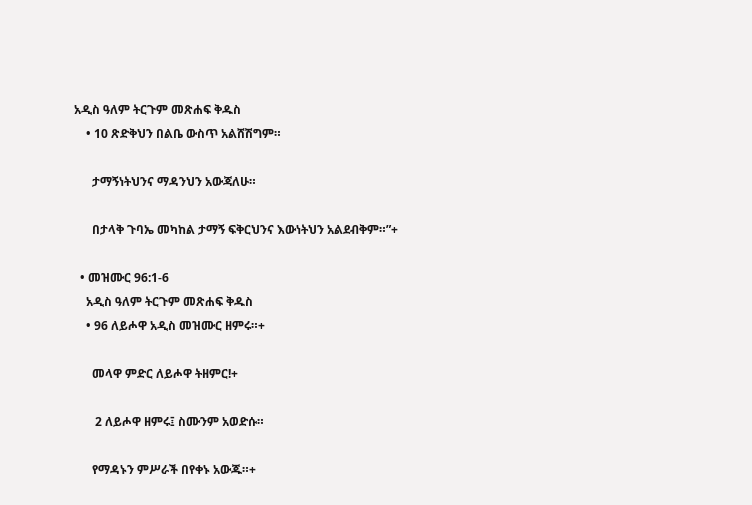አዲስ ዓለም ትርጉም መጽሐፍ ቅዱስ
    • 10 ጽድቅህን በልቤ ውስጥ አልሸሽግም።

      ታማኝነትህንና ማዳንህን አውጃለሁ።

      በታላቅ ጉባኤ መካከል ታማኝ ፍቅርህንና እውነትህን አልደብቅም።”+

  • መዝሙር 96:1-6
    አዲስ ዓለም ትርጉም መጽሐፍ ቅዱስ
    • 96 ለይሖዋ አዲስ መዝሙር ዘምሩ።+

      መላዋ ምድር ለይሖዋ ትዘምር!+

       2 ለይሖዋ ዘምሩ፤ ስሙንም አወድሱ።

      የማዳኑን ምሥራች በየቀኑ አውጁ።+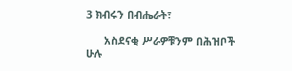3 ክብሩን በብሔራት፣

      አስደናቂ ሥራዎቹንም በሕዝቦች ሁሉ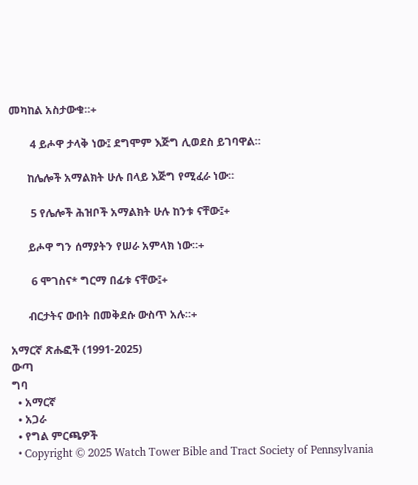መካከል አስታውቁ።+

       4 ይሖዋ ታላቅ ነው፤ ደግሞም እጅግ ሊወደስ ይገባዋል።

      ከሌሎች አማልክት ሁሉ በላይ እጅግ የሚፈራ ነው።

       5 የሌሎች ሕዝቦች አማልክት ሁሉ ከንቱ ናቸው፤+

      ይሖዋ ግን ሰማያትን የሠራ አምላክ ነው።+

       6 ሞገስና* ግርማ በፊቱ ናቸው፤+

      ብርታትና ውበት በመቅደሱ ውስጥ አሉ።+

አማርኛ ጽሑፎች (1991-2025)
ውጣ
ግባ
  • አማርኛ
  • አጋራ
  • የግል ምርጫዎች
  • Copyright © 2025 Watch Tower Bible and Tract Society of Pennsylvania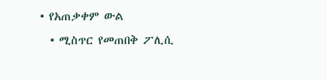• የአጠቃቀም ውል
  • ሚስጥር የመጠበቅ ፖሊሲ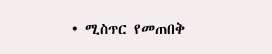• ሚስጥር የመጠበቅ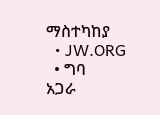ማስተካከያ
  • JW.ORG
  • ግባ
አጋራ